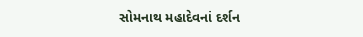સોમનાથ મહાદેવનાં દર્શન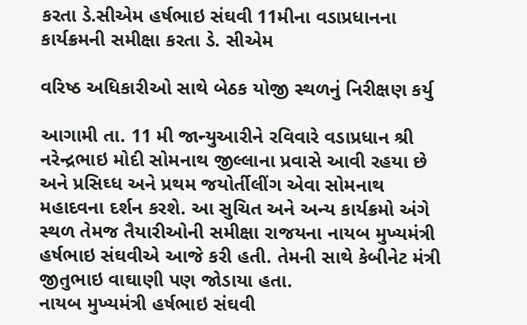કરતા ડે.સીએમ હર્ષભાઇ સંઘવી 11મીના વડાપ્રધાનના કાર્યક્રમની સમીક્ષા કરતા ડે. સીએમ

વરિષ્ઠ અધિકારીઓ સાથે બેઠક યોજી સ્થળનું નિરીક્ષણ કર્યુ

આગામી તા. 11 મી જાન્યુઆરીને રવિવારે વડાપ્રધાન શ્રી નરેન્દ્રભાઇ મોદી સોમનાથ જીલ્લાના પ્રવાસે આવી રહયા છે અને પ્રસિઘ્ધ અને પ્રથમ જયોર્તીલીંગ એવા સોમનાથ મહાદવના દર્શન કરશે. આ સુચિત અને અન્ય કાર્યક્રમો અંગે સ્થળ તેમજ તૈયારીઓની સમીક્ષા રાજયના નાયબ મુખ્યમંત્રી હર્ષભાઇ સંઘવીએ આજે કરી હતી. તેમની સાથે કેબીનેટ મંત્રી જીતુભાઇ વાઘાણી પણ જોડાયા હતા.
નાયબ મુખ્યમંત્રી હર્ષભાઇ સંઘવી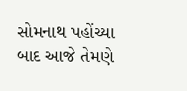સોમનાથ પહોંચ્યા બાદ આજે તેમણે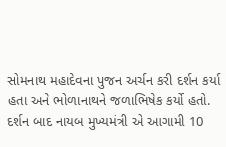સોમનાથ મહાદેવના પુજન અર્ચન કરી દર્શન કર્યા હતા અને ભોળાનાથને જળાભિષેક કર્યો હતો.
દર્શન બાદ નાયબ મુખ્યમંત્રી એ આગામી 10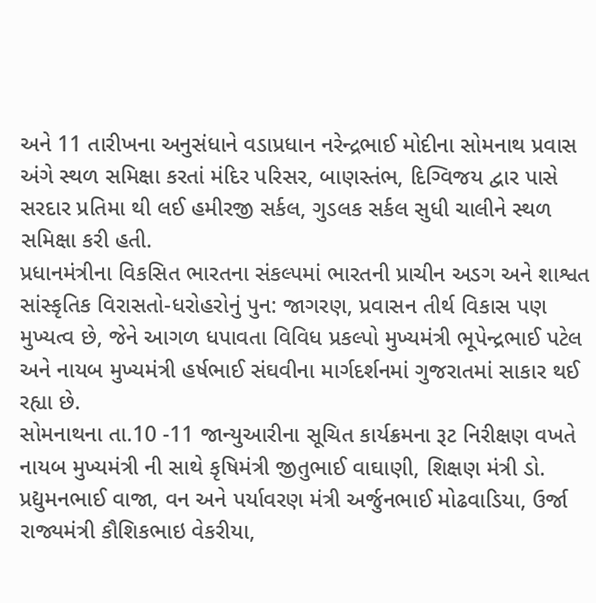અને 11 તારીખના અનુસંધાને વડાપ્રધાન નરેન્દ્રભાઈ મોદીના સોમનાથ પ્રવાસ અંગે સ્થળ સમિક્ષા કરતાં મંદિર પરિસર, બાણસ્તંભ, દિગ્વિજય દ્વાર પાસે સરદાર પ્રતિમા થી લઈ હમીરજી સર્કલ, ગુડલક સર્કલ સુધી ચાલીને સ્થળ સમિક્ષા કરી હતી.
પ્રધાનમંત્રીના વિકસિત ભારતના સંકલ્પમાં ભારતની પ્રાચીન અડગ અને શાશ્વત સાંસ્કૃતિક વિરાસતો-ધરોહરોનું પુન: જાગરણ, પ્રવાસન તીર્થ વિકાસ પણ મુખ્યત્વ છે, જેને આગળ ધપાવતા વિવિધ પ્રકલ્પો મુખ્યમંત્રી ભૂપેન્દ્રભાઈ પટેલ અને નાયબ મુખ્યમંત્રી હર્ષભાઈ સંઘવીના માર્ગદર્શનમાં ગુજરાતમાં સાકાર થઈ રહ્યા છે.
સોમનાથના તા.10 -11 જાન્યુઆરીના સૂચિત કાર્યક્રમના રૂટ નિરીક્ષણ વખતે નાયબ મુખ્યમંત્રી ની સાથે કૃષિમંત્રી જીતુભાઈ વાઘાણી, શિક્ષણ મંત્રી ડો. પ્રદ્યુમનભાઈ વાજા, વન અને પર્યાવરણ મંત્રી અર્જુનભાઈ મોઢવાડિયા, ઉર્જા રાજ્યમંત્રી કૌશિકભાઇ વેકરીયા,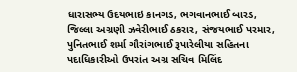ધારાસભ્ય ઉદયભાઇ કાનગડ, ભગવાનભાઈ બારડ, જિલ્લા અગ્રણી ઝવેરીભાઈ ઠકરાર, સંજયભાઈ પરમાર, પુનિતભાઈ શર્મા ગૌરાંગભાઈ રૂપારેલીયા સહિતના પદાધિકારીઓ ઉપરાંત અગ્ર સચિવ મિલિંદ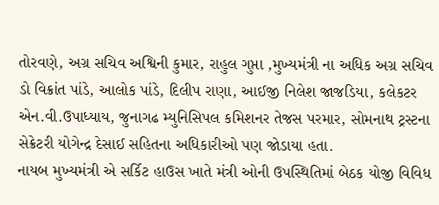તોરવણે, અગ્ર સચિવ અશ્વિની કુમાર, રાહુલ ગુપ્તા ,મુખ્યમંત્રી ના અધિક અગ્ર સચિવ ડો વિક્રાંત પાંડે, આલોક પાંડે, દિલીપ રાણા, આઈજી નિલેશ જાજડિયા, કલેકટર એન.વી.ઉપાધ્યાય, જુનાગઢ મ્યુનિસિપલ કમિશનર તેજસ પરમાર, સોમનાથ ટ્રસ્ટના સેક્રેટરી યોગેન્દ્ર દેસાઈ સહિતના અધિકારીઓ પણ જોડાયા હતા.
નાયબ મુખ્યમંત્રી એ સર્કિટ હાઉસ ખાતે મંત્રી ઓની ઉપસ્થિતિમાં બેઠક યોજી વિવિધ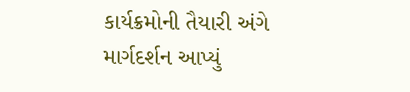કાર્યક્રમોની તૈયારી અંગે માર્ગદર્શન આપ્યું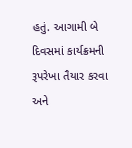હતું. આગામી બે દિવસમાં કાર્યક્રમની રૂપરેખા તૈયાર કરવા અને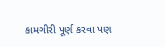કામગીરી પૂર્ણ કરવા પણ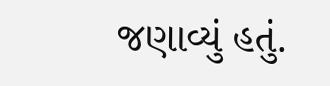જણાવ્યું હતું.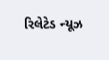રિલેટેડ ન્યૂઝ